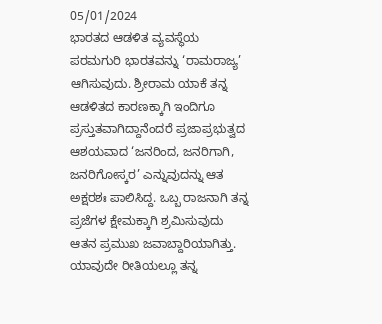05/01/2024
ಭಾರತದ ಆಡಳಿತ ವ್ಯವಸ್ಥೆಯ ಪರಮಗುರಿ ಭಾರತವನ್ನು ‘ರಾಮರಾಜ್ಯ’ ಆಗಿಸುವುದು. ಶ್ರೀರಾಮ ಯಾಕೆ ತನ್ನ ಆಡಳಿತದ ಕಾರಣಕ್ಕಾಗಿ ಇಂದಿಗೂ ಪ್ರಸ್ತುತವಾಗಿದ್ದಾನೆಂದರೆ ಪ್ರಜಾಪ್ರಭುತ್ವದ ಆಶಯವಾದ ‘ಜನರಿಂದ, ಜನರಿಗಾಗಿ, ಜನರಿಗೋಸ್ಕರ’ ಎನ್ನುವುದನ್ನು ಆತ ಅಕ್ಷರಶಃ ಪಾಲಿಸಿದ್ದ. ಒಬ್ಬ ರಾಜನಾಗಿ ತನ್ನ ಪ್ರಜೆಗಳ ಕ್ಷೇಮಕ್ಕಾಗಿ ಶ್ರಮಿಸುವುದು ಆತನ ಪ್ರಮುಖ ಜವಾಬ್ದಾರಿಯಾಗಿತ್ತು. ಯಾವುದೇ ರೀತಿಯಲ್ಲೂ ತನ್ನ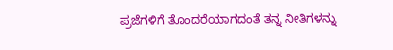ಪ್ರಜೆಗಳಿಗೆ ತೊಂದರೆಯಾಗದಂತೆ ತನ್ನ ನೀತಿಗಳನ್ನು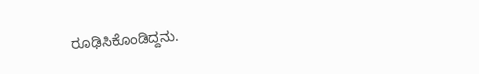ರೂಢಿಸಿಕೊಂಡಿದ್ದನು.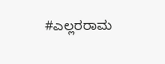#ಎಲ್ಲರರಾಮ